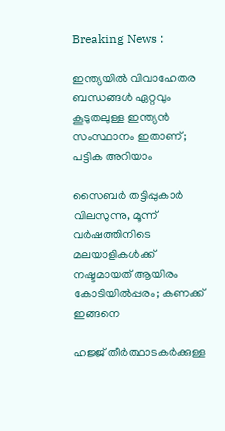Breaking News :

ഇന്ത്യയില്‍ വിവാഹേതര ബന്ധങ്ങള്‍ ഏറ്റവും കൂടുതലുള്ള ഇന്ത്യന്‍ സംസ്ഥാനം ഇതാണ്; പട്ടിക അറിയാം

സൈബര്‍ തട്ടിപ്പുകാര്‍ വിലസുന്നു, മൂന്ന് വര്‍ഷത്തിനിടെ മലയാളികള്‍ക്ക് നഷ്ടമായത് ആയിരം കോടിയില്‍പ്പരം; കണക്ക് ഇങ്ങനെ

ഹജ്ജ് തീർത്ഥാടകർക്കുള്ള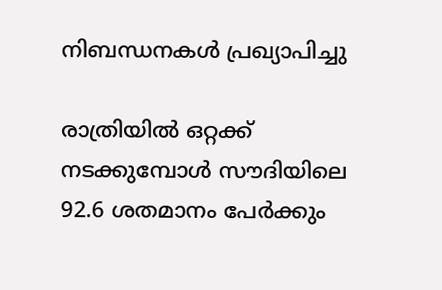നിബന്ധനകൾ പ്രഖ്യാപിച്ചു

രാത്രിയിൽ ഒറ്റക്ക് നടക്കുമ്പോൾ സൗദിയിലെ 92.6 ശതമാനം പേർക്കും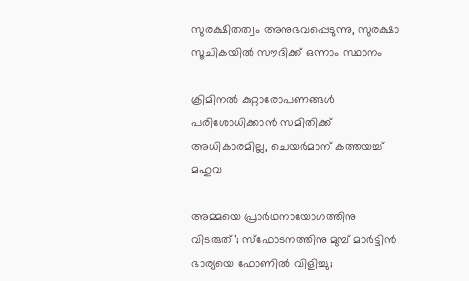സുരക്ഷിതത്വം അനുഭവപ്പെടുന്നു, സുരക്ഷാ സൂചികയിൽ സൗദിക്ക് ഒന്നാം സ്ഥാനം

ക്രിമിനല്‍ കുറ്റാരോപണങ്ങള്‍ പരിശോധിക്കാന്‍ സമിതിക്ക്‌ അധികാരമില്ല, ചെയര്‍മാന്‌ കത്തയച്ച് മഹുവ

അമ്മയെ പ്രാര്‍ഥനായോഗത്തിനു വിടരുത്’; സ്‌ഫോടനത്തിനു മുമ്പ് മാര്‍ട്ടിന്‍ ഭാര്യയെ ഫോണില്‍ വിളിച്ചു;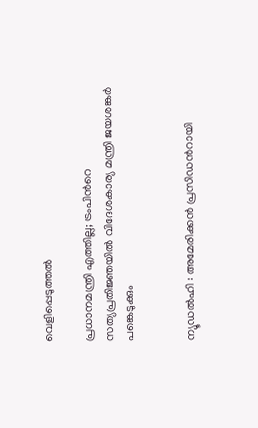വെളിപ്പെടുത്തല്‍

പ്രധാനമന്ത്രി എത്തില്ല; ട്രംപിൻറെ സത്യപ്രതിജ്ഞയിൽ വിദേശകാര്യ മന്ത്രി ജയശങ്കർ പങ്കെടുക്കും


ന്യൂഡല്‍ഹി : അമേരിക്കന്‍ പ്രസിഡന്‍റായി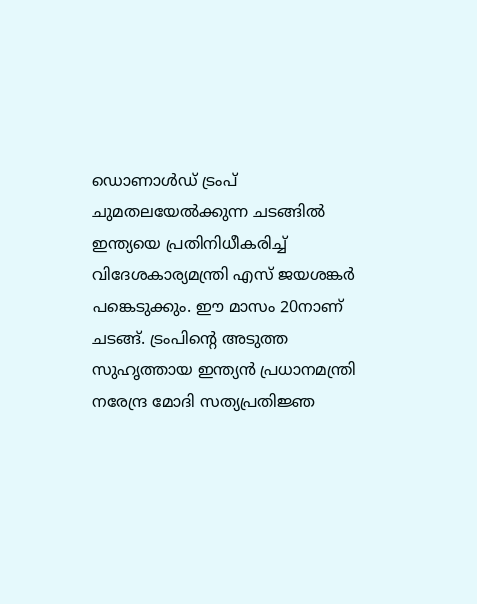ഡൊണാള്‍ഡ് ട്രംപ് ചുമതലയേല്‍ക്കുന്ന ചടങ്ങില്‍ ഇന്ത്യയെ പ്രതിനിധീകരിച്ച് വിദേശകാര്യമന്ത്രി എസ്‌ ജയശങ്കര്‍ പങ്കെടുക്കും. ഈ മാസം 20നാണ് ചടങ്ങ്. ട്രംപിന്‍റെ അടുത്ത സുഹൃത്തായ ഇന്ത്യന്‍ പ്രധാനമന്ത്രി നരേന്ദ്ര മോദി സത്യപ്രതിജ്ഞ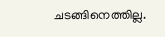ചടങ്ങിനെത്തില്ല.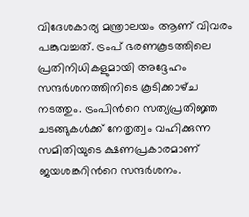വിദേശകാര്യ മന്ത്രാലയം ആണ് വിവരം പങ്കുവച്ചത്. ട്രംപ് ഭരണകൂടത്തിലെ പ്രതിനിധികളുമായി അദ്ദേഹം സന്ദര്‍ശനത്തിനിടെ കൂടിക്കാഴ്‌ച നടത്തും. ട്രംപിന്‍റെ സത്യപ്രതിജ്ഞ ചടങ്ങുകള്‍ക്ക് നേതൃത്വം വഹിക്കുന്ന സമിതിയുടെ ക്ഷണപ്രകാരമാണ് ജയശങ്കറിന്‍റെ സന്ദര്‍ശനം.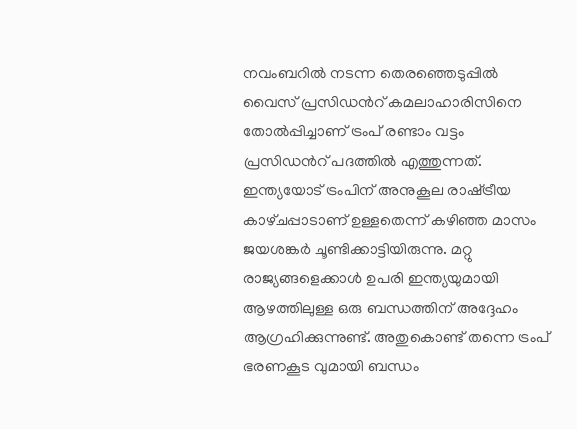നവംബറില്‍ നടന്ന തെരഞ്ഞെടുപ്പില്‍ വൈസ്‌ പ്രസിഡന്‍റ് കമലാഹാരിസിനെ തോല്‍പ്പിച്ചാണ് ട്രംപ് രണ്ടാം വട്ടം പ്രസിഡന്‍റ് പദത്തില്‍ എത്തുന്നത്. ഇന്ത്യയോട് ട്രംപിന് അനുകൂല രാഷ്‌ട്രീയ കാഴ്‌ചപ്പാടാണ് ഉള്ളതെന്ന് കഴിഞ്ഞ മാസം ജയശങ്കര്‍ ചൂണ്ടിക്കാട്ടിയിരുന്നു. മറ്റു രാജ്യങ്ങളെക്കാള്‍ ഉപരി ഇന്ത്യയുമായി ആഴത്തിലുള്ള ഒരു ബന്ധത്തിന് അദ്ദേഹം ആഗ്രഹിക്കുന്നുണ്ട്. അതുകൊണ്ട് തന്നെ ട്രംപ് ഭരണകൂട വുമായി ബന്ധം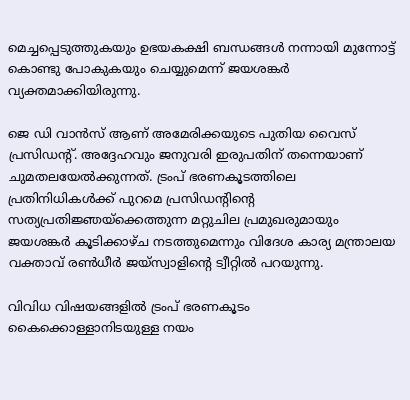മെച്ചപ്പെടുത്തുകയും ഉഭയകക്ഷി ബന്ധങ്ങള്‍ നന്നായി മുന്നോട്ട് കൊണ്ടു പോകുകയും ചെയ്യുമെന്ന് ജയശങ്കര്‍ വ്യക്തമാക്കിയിരുന്നു.

ജെ ഡി വാന്‍സ് ആണ് അമേരിക്കയുടെ പുതിയ വൈസ്‌ പ്രസിഡന്‍റ്. അദ്ദേഹവും ജനുവരി ഇരുപതിന് തന്നെയാണ് ചുമതലയേല്‍ക്കുന്നത്. ട്രംപ് ഭരണകൂടത്തിലെ പ്രതിനിധികള്‍ക്ക് പുറമെ പ്രസിഡന്‍റിന്‍റെ സത്യപ്രതിജ്ഞയ്‌ക്കെത്തുന്ന മറ്റുചില പ്രമുഖരുമായും ജയശങ്കര്‍ കൂടിക്കാഴ്‌ച നടത്തുമെന്നും വിദേശ കാര്യ മന്ത്രാലയ വക്താവ് രണ്‍ധീര്‍ ജയ്‌സ്വാളിന്‍റെ ട്വീറ്റില്‍ പറയുന്നു.

വിവിധ വിഷയങ്ങളില്‍ ട്രംപ് ഭരണകൂടം കൈക്കൊള്ളാനിടയുള്ള നയം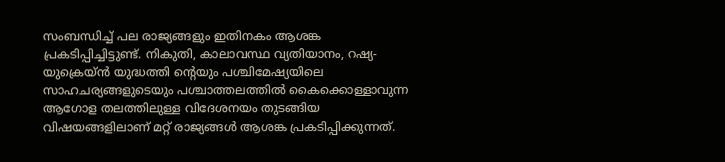സംബന്ധിച്ച് പല രാജ്യങ്ങളും ഇതിനകം ആശങ്ക പ്രകടിപ്പിച്ചിട്ടുണ്ട്. നികുതി, കാലാവസ്ഥ വ്യതിയാനം, റഷ്യ-യുക്രെയ്‌ന്‍ യുദ്ധത്തി ന്‍റെയും പശ്ചിമേഷ്യയിലെ സാഹചര്യങ്ങളുടെയും പശ്ചാത്തലത്തില്‍ കൈക്കൊള്ളാവുന്ന ആഗോള തലത്തിലുള്ള വിദേശനയം തുടങ്ങിയ വിഷയങ്ങളിലാണ് മറ്റ് രാജ്യങ്ങള്‍ ആശങ്ക പ്രകടിപ്പിക്കുന്നത്.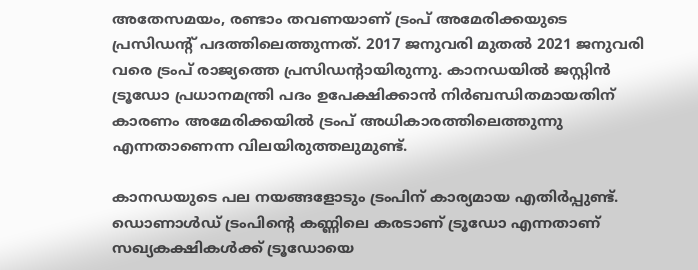അതേസമയം, രണ്ടാം തവണയാണ് ട്രംപ് അമേരിക്കയുടെ പ്രസിഡന്‍റ് പദത്തിലെത്തുന്നത്. 2017 ജനുവരി മുതല്‍ 2021 ജനുവരി വരെ ട്രംപ് രാജ്യത്തെ പ്രസിഡന്‍റായിരുന്നു. കാനഡയില്‍ ജസ്റ്റിന്‍ ട്രൂഡോ പ്രധാനമന്ത്രി പദം ഉപേക്ഷിക്കാന്‍ നിര്‍ബന്ധിതമായതിന് കാരണം അമേരിക്കയില്‍ ട്രംപ് അധികാരത്തിലെത്തുന്നു എന്നതാണെന്ന വിലയിരുത്തലുമുണ്ട്.

കാനഡയുടെ പല നയങ്ങളോടും ട്രംപിന് കാര്യമായ എതിര്‍പ്പുണ്ട്. ഡൊണാള്‍ഡ് ട്രംപിന്‍റെ കണ്ണിലെ കരടാണ് ട്രൂഡോ എന്നതാണ് സഖ്യകക്ഷികള്‍ക്ക് ട്രൂഡോയെ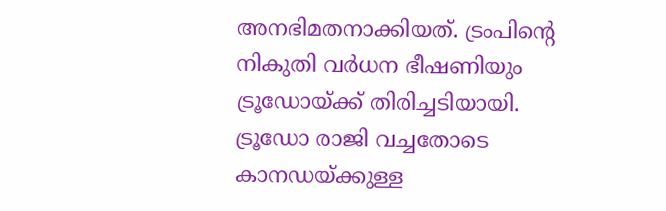അനഭിമതനാക്കിയത്. ട്രംപിന്‍റെ നികുതി വര്‍ധന ഭീഷണിയും ട്രൂഡോയ്ക്ക് തിരിച്ചടിയായി. ട്രൂഡോ രാജി വച്ചതോടെ കാനഡയ്ക്കുള്ള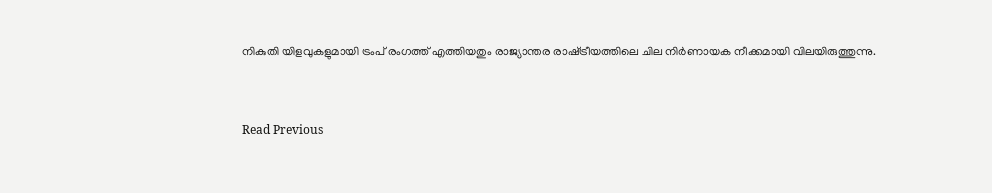നികുതി യിളവുകളുമായി ട്രംപ് രംഗത്ത് എത്തിയതും രാജ്യാന്തര രാഷ്‌ട്രീയത്തിലെ ചില നിര്‍ണായക നീക്കമായി വിലയിരുത്തുന്നു.


Read Previous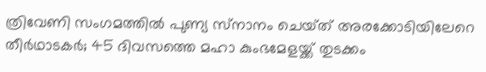ത്രിവേണി സംഗമത്തിൽ പുണ്യ സ്‌നാനം ചെയ്‌ത് അരക്കോടിയിലേറെ തീർഥാടകർ; 45 ദിവസത്തെ മഹാ കുംഭമേളയ്ക്ക് തുടക്കം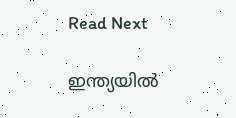Read Next

ഇന്ത്യയില്‍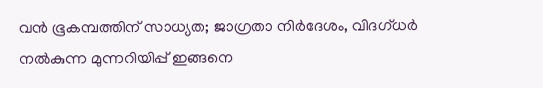വന്‍ ഭൂകമ്പത്തിന് സാധ്യത; ജാഗ്രതാ നിര്‍ദേശം, വിദഗ്‌ധര്‍ നല്‍കുന്ന മുന്നറിയിപ്പ് ഇങ്ങനെ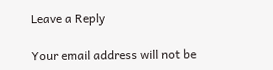Leave a Reply

Your email address will not be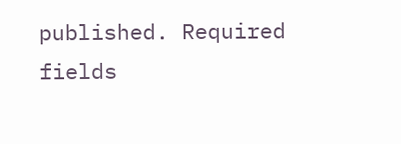published. Required fields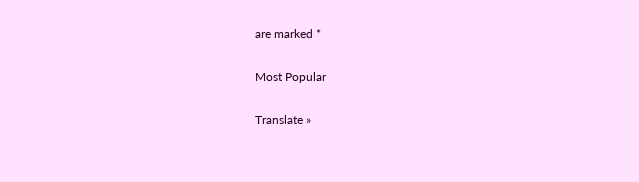are marked *

Most Popular

Translate »